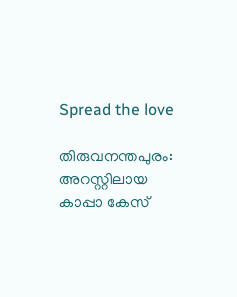Spread the love

തിരുവനന്തപുരം: അറസ്റ്റിലായ കാപ്പാ കേസ്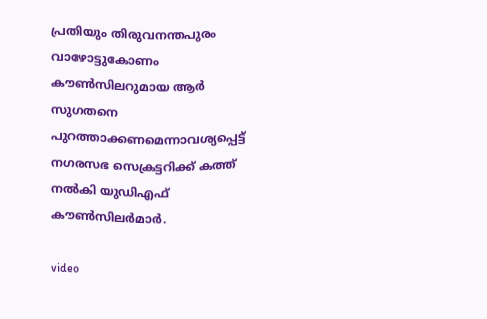പ്രതിയും തിരുവനന്തപുരം വാഴോട്ടുകോണം കൗണ്‍സിലറുമായ ആർ സുഗതനെ പുറത്താക്കണമെന്നാവശ്യപ്പെട്ട് നഗരസഭ സെക്രട്ടറിക്ക്‌ കത്ത് നല്‍കി യുഡ‍ിഎഫ് കൗണ്‍സിലർമാർ.

video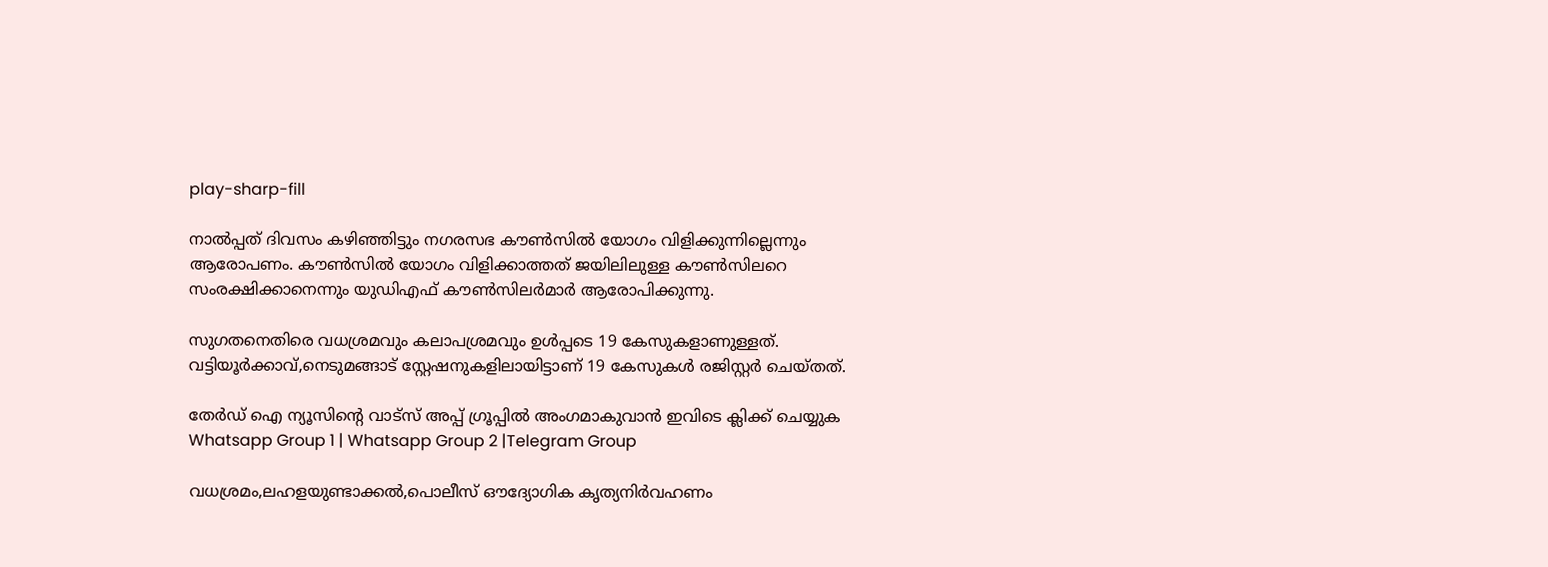play-sharp-fill

നാല്‍പ്പത് ദിവസം കഴിഞ്ഞിട്ടും നഗരസഭ കൗണ്‍സില്‍ യോഗം വിളിക്കുന്നില്ലെന്നും ആരോപണം. കൗണ്‍സില്‍ യോഗം വിളിക്കാത്തത് ജയിലിലുള്ള കൗണ്‍സിലറെ സംരക്ഷിക്കാനെന്നും യുഡ‍ിഎഫ് കൗണ്‍സിലർമാർ ആരോപിക്കുന്നു.

സുഗതനെതിരെ വധശ്രമവും കലാപശ്രമവും ഉള്‍പ്പടെ 19 കേസുകളാണുള്ളത്. വട്ടിയൂർക്കാവ്,നെടുമങ്ങാട് സ്റ്റേഷനുകളിലായിട്ടാണ് 19 കേസുകള്‍ രജിസ്റ്റർ ചെയ്തത്.

തേർഡ് ഐ ന്യൂസിന്റെ വാട്സ് അപ്പ് ഗ്രൂപ്പിൽ അംഗമാകുവാൻ ഇവിടെ ക്ലിക്ക് ചെയ്യുക
Whatsapp Group 1 | Whatsapp Group 2 |Telegram Group

വധശ്രമം,ലഹളയുണ്ടാക്കല്‍,പൊലീസ് ഔദ്യോഗിക കൃത്യനിർവഹണം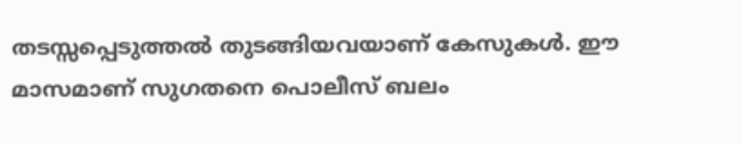തടസ്സപ്പെടുത്തല്‍ തുടങ്ങിയവയാണ് കേസുകള്‍. ഈ മാസമാണ് സുഗതനെ പൊലീസ് ബലം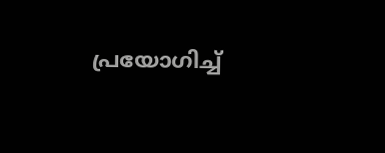പ്രയോഗിച്ച്‌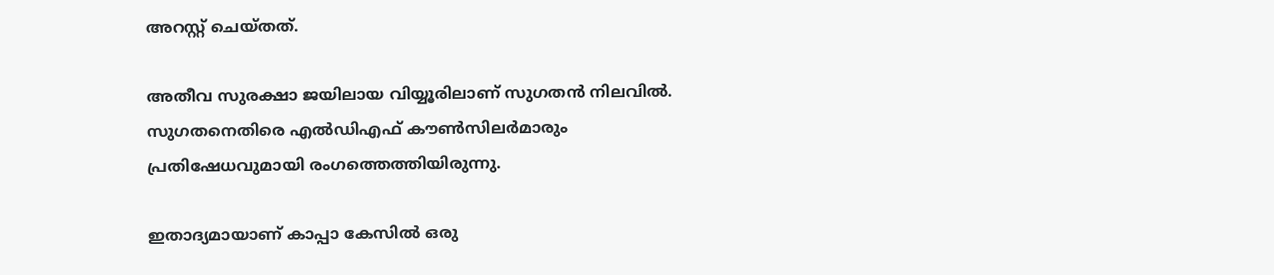അറസ്റ്റ് ചെയ്തത്.

അതീവ സുരക്ഷാ ജയിലായ വിയ്യൂരിലാണ് സുഗതൻ നിലവില്‍‌. സുഗതനെതിരെ എല്‍ഡിഎഫ് കൗണ്‍സിലർമാരും പ്രതിഷേധവുമായി രംഗത്തെത്തിയിരുന്നു.

ഇതാദ്യമായാണ് കാപ്പാ കേസില്‍ ഒരു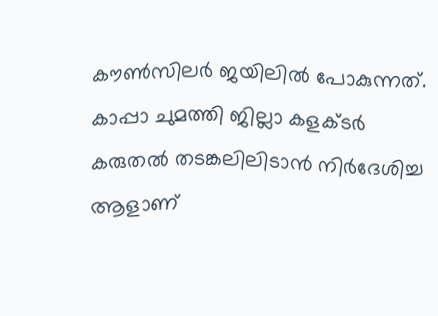കൗണ്‍സിലർ ജയിലില്‍ പോകുന്നത്. കാപ്പാ ചുമത്തി ജില്ലാ കളക്ടർ കരുതല്‍ തടങ്കലിലിടാൻ നിർദേശിച്ച ആളാണ്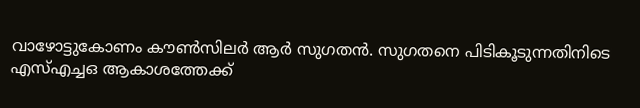വാഴോട്ടുകോണം കൗണ്‍സിലർ ആർ സുഗതൻ. സുഗതനെ പിടികൂടുന്നതിനിടെ എസ്‌എച്ചഒ ആകാശത്തേക്ക്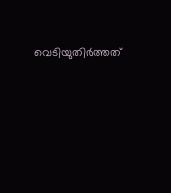വെടിയുതിർത്തത്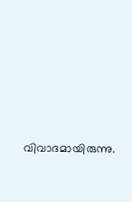വിവാദമായിരുന്നു.